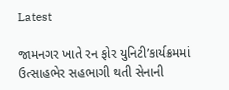Latest

જામનગર ખાતે રન ફોર યુનિટી’કાર્યક્રમમાં ઉત્સાહભેર સહભાગી થતી સેનાની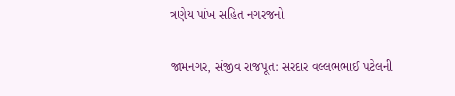ત્રણેય પાંખ સહિત નગરજનો

જામનગર, સંજીવ રાજપૂત: સરદાર વલ્લભભાઈ પટેલની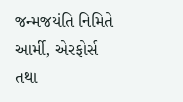જન્મજયંતિ નિમિતે આર્મી, એરફોર્સ તથા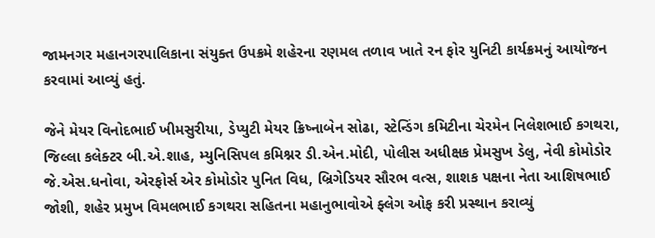જામનગર મહાનગરપાલિકાના સંયુક્ત ઉપક્રમે શહેરના રણમલ તળાવ ખાતે રન ફોર યુનિટી કાર્યક્રમનું આયોજન કરવામાં આવ્યું હતું.

જેને મેયર વિનોદભાઈ ખીમસુરીયા, ડેપ્યુટી મેયર ક્રિષ્નાબેન સોઢા, સ્ટેન્ડિંગ કમિટીના ચેરમેન નિલેશભાઈ કગથરા, જિલ્લા કલેક્ટર બી.એ.શાહ, મ્યુનિસિપલ કમિશ્નર ડી.એન.મોદી, પોલીસ અધીક્ષક પ્રેમસુખ ડેલુ, નેવી કોમોડોર જે.એસ.ધનોવા, એરફોર્સ એર કોમોડોર પુનિત વિધ, બ્રિગેડિયર સૌરભ વત્સ, શાશક પક્ષના નેતા આશિષભાઈ જોશી, શહેર પ્રમુખ વિમલભાઈ કગથરા સહિતના મહાનુભાવોએ ફ્લેગ ઓફ કરી પ્રસ્થાન કરાવ્યું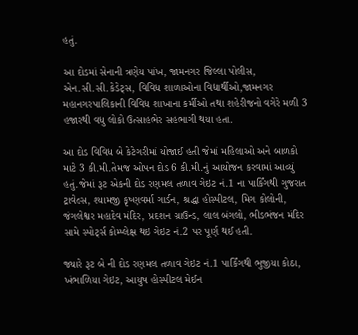હતું.

આ દોડમાં સેનાની ત્રણેય પાંખ, જામનગર જિલ્લા પોલીસ, એન.સી.સી.કેડેટ્સ, વિવિધ શાળાઓના વિદ્યાર્થીઓ,જામનગર મહાનગરપાલિકાની વિવિધ શાખાના કર્મીઓ તથા શહેરીજનો વગેરે મળી 3 હજારથી વધુ લોકો ઉત્સાહભેર સહભાગી થયા હતા.

આ દોડ વિવિધ બે કેટેગરીમાં યોજાઈ હતી જેમાં મહિલાઓ અને બાળકો માટે 3 કી.મી.તેમજ ઓપન દોડ 6 કી.મી.નું આયોજન કરવામાં આવ્યું હતું.જેમાં રૂટ એકની દોડ રણમલ તળાવ ગેઇટ નં.1 ના પાર્કિંગથી ગુજરાત ટ્રાવેલ્સ, શ્યામજી કૃષ્ણવર્મા ગાર્ડન, શ્રદ્ધા હોસ્પીટલ, મિગ કોલોની, જંગલેશ્વર મહાદેવ મંદિર, પ્રદશન ગ્રાઉન્ડ, લાલ બંગલો, ભીડભંજન મંદિર સામે સ્પોર્ટ્સ કોમ્પ્લેક્ષ થઇ ગેઇટ નં.2 પર પૂર્ણ થઈ હતી.

જ્યારે રૂટ બે ની દોડ રણમલ તળાવ ગેઇટ નં.1 પાર્કિંગથી ભુજીયા કોઠા, ખંભાળિયા ગેઇટ, આયુષ હોસ્પીટલ મેઈન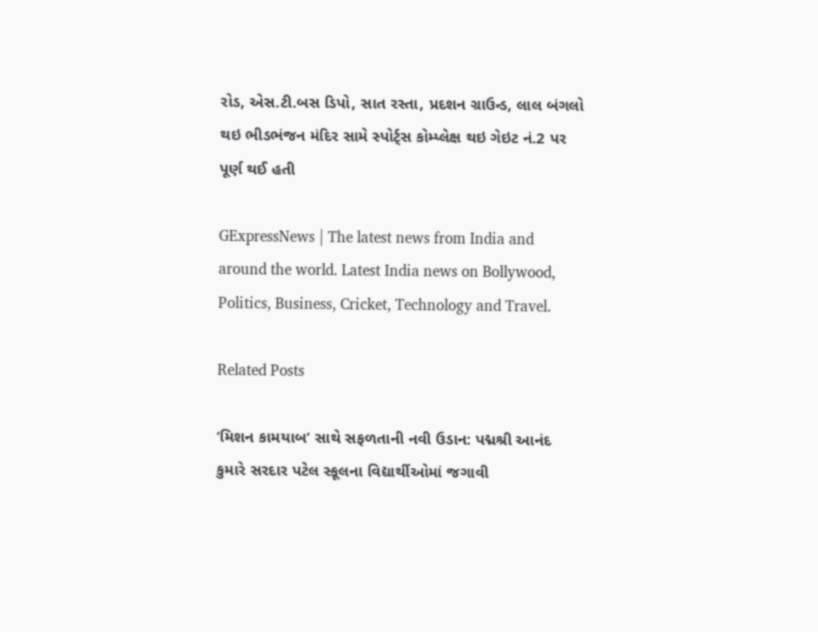રોડ, એસ.ટી.બસ ડિપો, સાત રસ્તા, પ્રદશન ગ્રાઉન્ડ, લાલ બંગલો થઇ ભીડભંજન મંદિર સામે સ્પોર્ટ્સ કોમ્પ્લેક્ષ થઇ ગેઇટ નં.2 પર પૂર્ણ થઈ હતી

GExpressNews | The latest news from India and around the world. Latest India news on Bollywood, Politics, Business, Cricket, Technology and Travel.

Related Posts

‘મિશન કામયાબ’ સાથે સફળતાની નવી ઉડાન: પદ્મશ્રી આનંદ કુમારે સરદાર પટેલ સ્કૂલના વિદ્યાર્થીઓમાં જગાવી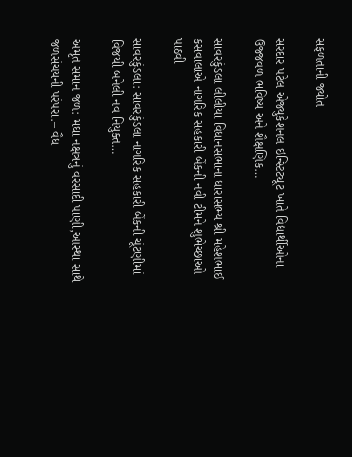સફળતાની જ્યોત

સરદાર પટેલ એજ્યુકેશનલ ઇન્સ્ટિટ્યૂટ ખાતે વિદ્યાર્થીઓના ઉજ્જવળ ભવિષ્ય અને શૈક્ષણિક…

સાવરકુંડલા લીલીયા વિધાનસભાના ધારાસભ્ય શ્રી મહેશભાઈ કસવાલાએ નાગરિક સહકારી બેંકની નવી ટીમને શુભેચ્છાઓ પાઠવી

સાવરકુંડલા: સાવરકુંડલા નાગરિક સહકારી બેંકની ચૂંટણીમાં વિજયી બનેલી નવ નિયુક્ત…

અમૃત સમાન જળ: મઘા નક્ષત્રનું વરસાદી પાણી,આસ્થા સાથે જળસંચયની પરંપરા.– વૈધ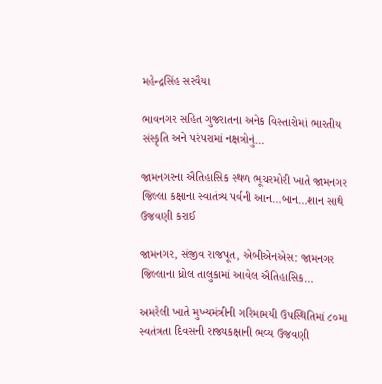મહેન્દ્રસિંહ સરવૈયા

ભાવનગર સહિત ગુજરાતના અનેક વિસ્તારોમાં ભારતીય સંસ્કૃતિ અને પરંપરામાં નક્ષત્રોનું…

જામનગરના ઐતિહાસિક સ્થળ ભૂચરમોરી ખાતે જામનગર જિલ્લા કક્ષાના સ્વાતંત્ર્ય પર્વની આન…બાન…શાન સાથે ઉજવણી કરાઈ

જામનગર, સંજીવ રાજપૂત, એબીએનએસ: જામનગર જિલ્લાના ધ્રોલ તાલુકામાં આવેલ ઐતિહાસિક…

અમરેલી ખાતે મુખ્યમંત્રીની ગરિમામયી ઉપસ્થિતિમાં ૮૦મા સ્વતંત્રતા દિવસની રાજ્યકક્ષાની ભવ્ય ઉજવણી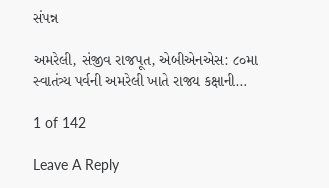સંપન્ન

અમરેલી, સંજીવ રાજપૂત, એબીએનએસ: ૮૦મા સ્વાતંત્ર્ય પર્વની અમરેલી ખાતે રાજ્ય કક્ષાની…

1 of 142

Leave A Reply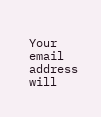Your email address will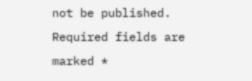not be published. Required fields are marked *